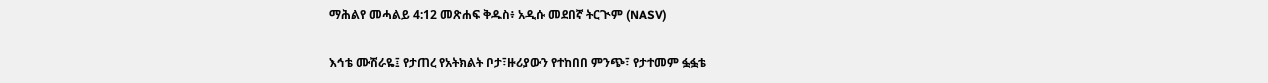ማሕልየ መሓልይ 4:12 መጽሐፍ ቅዱስ፥ አዲሱ መደበኛ ትርጒም (NASV)

እኅቴ ሙሽራዬ፤ የታጠረ የአትክልት ቦታ፣ዙሪያውን የተከበበ ምንጭ፣ የታተመም ፏፏቴ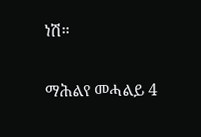ነሽ።

ማሕልየ መሓልይ 4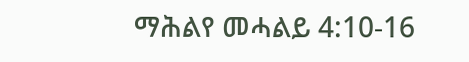ማሕልየ መሓልይ 4:10-16